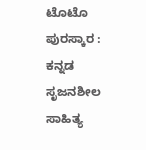ಟೊಟೊ ಪುರಸ್ಕಾರ : ಕನ್ನಡ ಸೃಜನಶೀಲ ಸಾಹಿತ್ಯ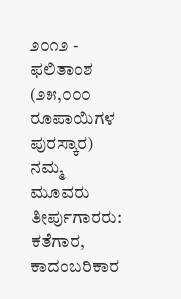೨೦೧೨ - ಫಲಿತಾಂಶ
(೨೫,೦೦೦ ರೂಪಾಯಿಗಳ ಪುರಸ್ಕಾರ)
ನಮ್ಮ ಮೂವರು ತೀರ್ಪುಗಾರರು: ಕತೆಗಾರ, ಕಾದಂಬರಿಕಾರ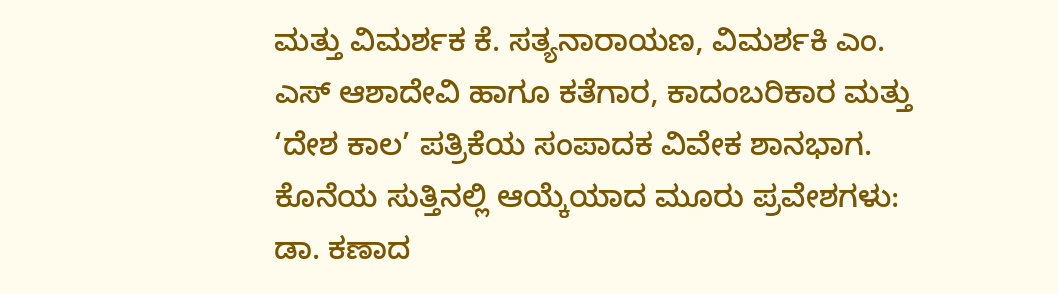ಮತ್ತು ವಿಮರ್ಶಕ ಕೆ. ಸತ್ಯನಾರಾಯಣ, ವಿಮರ್ಶಕಿ ಎಂ. ಎಸ್ ಆಶಾದೇವಿ ಹಾಗೂ ಕತೆಗಾರ, ಕಾದಂಬರಿಕಾರ ಮತ್ತು ‘ದೇಶ ಕಾಲ’ ಪತ್ರಿಕೆಯ ಸಂಪಾದಕ ವಿವೇಕ ಶಾನಭಾಗ.
ಕೊನೆಯ ಸುತ್ತಿನಲ್ಲಿ ಆಯ್ಕೆಯಾದ ಮೂರು ಪ್ರವೇಶಗಳು:
ಡಾ. ಕಣಾದ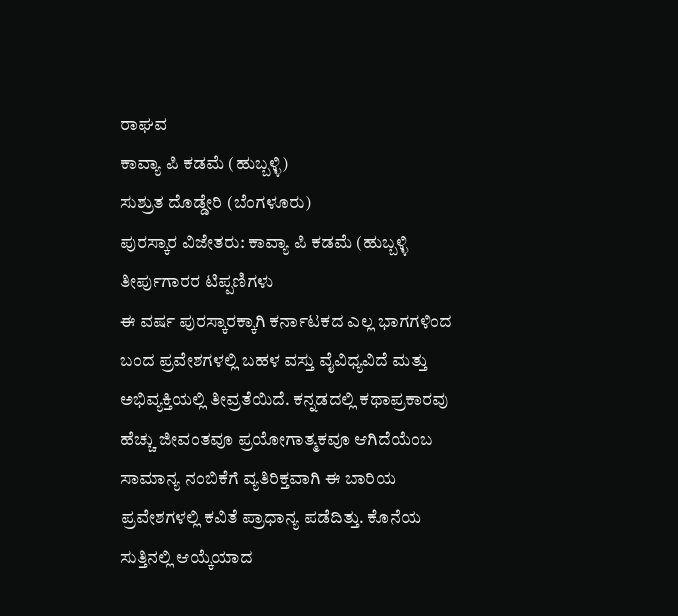ರಾಘವ
ಕಾವ್ಯಾ ಪಿ ಕಡಮೆ (ಹುಬ್ಬಳ್ಳಿ)
ಸುಶ್ರುತ ದೊಡ್ಡೇರಿ (ಬೆಂಗಳೂರು)
ಪುರಸ್ಕಾರ ವಿಜೇತರು: ಕಾವ್ಯಾ ಪಿ ಕಡಮೆ (ಹುಬ್ಬಳ್ಳಿ
ತೀರ್ಪುಗಾರರ ಟಿಪ್ಪಣಿಗಳು
ಈ ವರ್ಷ ಪುರಸ್ಕಾರಕ್ಕಾಗಿ ಕರ್ನಾಟಕದ ಎಲ್ಲ ಭಾಗಗಳಿಂದ ಬಂದ ಪ್ರವೇಶಗಳಲ್ಲಿ ಬಹಳ ವಸ್ತು ವೈವಿಧ್ಯವಿದೆ ಮತ್ತು ಅಭಿವ್ಯಕ್ತಿಯಲ್ಲಿ ತೀವ್ರತೆಯಿದೆ. ಕನ್ನಡದಲ್ಲಿ ಕಥಾಪ್ರಕಾರವು ಹೆಚ್ಚು ಜೀವಂತವೂ ಪ್ರಯೋಗಾತ್ಮಕವೂ ಆಗಿದೆಯೆಂಬ ಸಾಮಾನ್ಯ ನಂಬಿಕೆಗೆ ವ್ಯತಿರಿಕ್ತವಾಗಿ ಈ ಬಾರಿಯ ಪ್ರವೇಶಗಳಲ್ಲಿ ಕವಿತೆ ಪ್ರಾಧಾನ್ಯ ಪಡೆದಿತ್ತು. ಕೊನೆಯ ಸುತ್ತಿನಲ್ಲಿ ಆಯ್ಕೆಯಾದ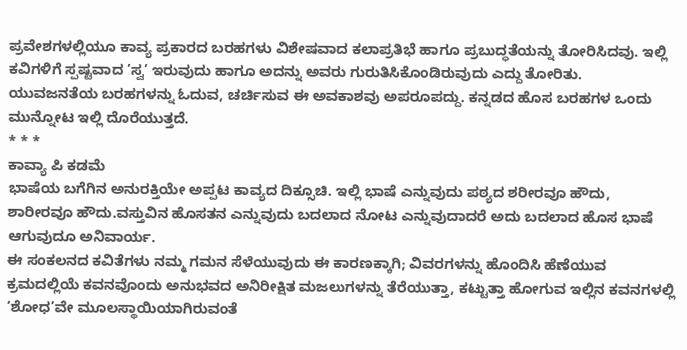ಪ್ರವೇಶಗಳಲ್ಲಿಯೂ ಕಾವ್ಯ ಪ್ರಕಾರದ ಬರಹಗಳು ವಿಶೇಷವಾದ ಕಲಾಪ್ರತಿಭೆ ಹಾಗೂ ಪ್ರಬುದ್ಧತೆಯನ್ನು ತೋರಿಸಿದವು. ಇಲ್ಲಿ ಕವಿಗಳಿಗೆ ಸ್ಪಷ್ಟವಾದ ’ಸ್ವ’ ಇರುವುದು ಹಾಗೂ ಅದನ್ನು ಅವರು ಗುರುತಿಸಿಕೊಂಡಿರುವುದು ಎದ್ದು ತೋರಿತು.
ಯುವಜನತೆಯ ಬರಹಗಳನ್ನು ಓದುವ, ಚರ್ಚಿಸುವ ಈ ಅವಕಾಶವು ಅಪರೂಪದ್ದು. ಕನ್ನಡದ ಹೊಸ ಬರಹಗಳ ಒಂದು ಮುನ್ನೋಟ ಇಲ್ಲಿ ದೊರೆಯುತ್ತದೆ.
* * *
ಕಾವ್ಯಾ ಪಿ ಕಡಮೆ
ಭಾಷೆಯ ಬಗೆಗಿನ ಅನುರಕ್ತಿಯೇ ಅಪ್ಪಟ ಕಾವ್ಯದ ದಿಕ್ಸೂಚಿ. ಇಲ್ಲಿ ಭಾಷೆ ಎನ್ನುವುದು ಪಠ್ಯದ ಶರೀರವೂ ಹೌದು, ಶಾರೀರವೂ ಹೌದು.ವಸ್ತುವಿನ ಹೊಸತನ ಎನ್ನುವುದು ಬದಲಾದ ನೋಟ ಎನ್ನುವುದಾದರೆ ಅದು ಬದಲಾದ ಹೊಸ ಭಾಷೆ ಆಗುವುದೂ ಅನಿವಾರ್ಯ.
ಈ ಸಂಕಲನದ ಕವಿತೆಗಳು ನಮ್ಮ ಗಮನ ಸೆಳೆಯುವುದು ಈ ಕಾರಣಕ್ಕಾಗಿ; ವಿವರಗಳನ್ನು ಹೊಂದಿಸಿ ಹೆಣೆಯುವ ಕ್ರಮದಲ್ಲಿಯೆ ಕವನವೊಂದು ಅನುಭವದ ಅನಿರೀಕ್ಷಿತ ಮಜಲುಗಳನ್ನು ತೆರೆಯುತ್ತಾ, ಕಟ್ಟುತ್ತಾ ಹೋಗುವ ಇಲ್ಲಿನ ಕವನಗಳಲ್ಲಿ ‘ಶೋಧ’ವೇ ಮೂಲಸ್ಥಾಯಿಯಾಗಿರುವಂತೆ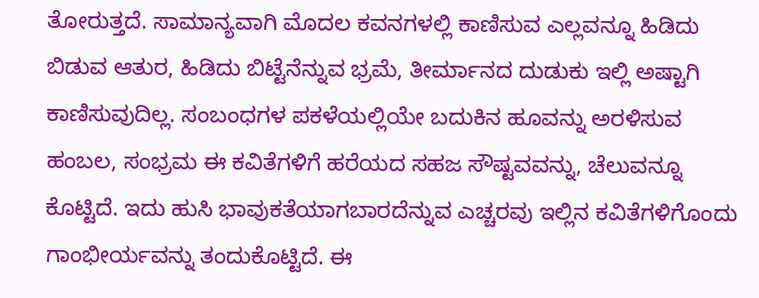ತೋರುತ್ತದೆ. ಸಾಮಾನ್ಯವಾಗಿ ಮೊದಲ ಕವನಗಳಲ್ಲಿ ಕಾಣಿಸುವ ಎಲ್ಲವನ್ನೂ ಹಿಡಿದು ಬಿಡುವ ಆತುರ, ಹಿಡಿದು ಬಿಟ್ಟೆನೆನ್ನುವ ಭ್ರಮೆ, ತೀರ್ಮಾನದ ದುಡುಕು ಇಲ್ಲಿ ಅಷ್ಟಾಗಿ ಕಾಣಿಸುವುದಿಲ್ಲ. ಸಂಬಂಧಗಳ ಪಕಳೆಯಲ್ಲಿಯೇ ಬದುಕಿನ ಹೂವನ್ನು ಅರಳಿಸುವ ಹಂಬಲ, ಸಂಭ್ರಮ ಈ ಕವಿತೆಗಳಿಗೆ ಹರೆಯದ ಸಹಜ ಸೌಷ್ಟವವನ್ನು, ಚೆಲುವನ್ನೂ ಕೊಟ್ಟಿದೆ. ಇದು ಹುಸಿ ಭಾವುಕತೆಯಾಗಬಾರದೆನ್ನುವ ಎಚ್ಚರವು ಇಲ್ಲಿನ ಕವಿತೆಗಳಿಗೊಂದು ಗಾಂಭೀರ್ಯವನ್ನು ತಂದುಕೊಟ್ಟಿದೆ. ಈ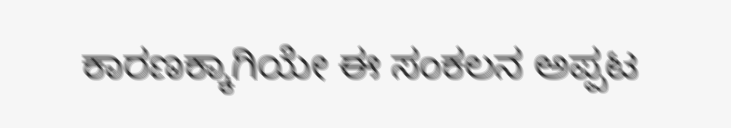ಕಾರಣಕ್ಕಾಗಿಯೇ ಈ ಸಂಕಲನ ಅಪ್ಪಟ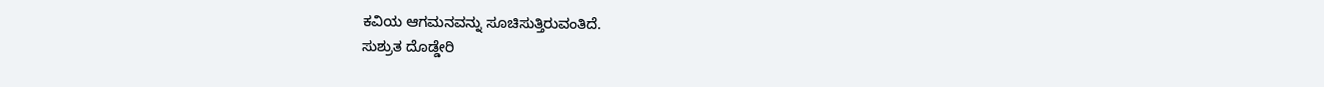ಕವಿಯ ಆಗಮನವನ್ನು ಸೂಚಿಸುತ್ತಿರುವಂತಿದೆ.
ಸುಶ್ರುತ ದೊಡ್ಡೇರಿ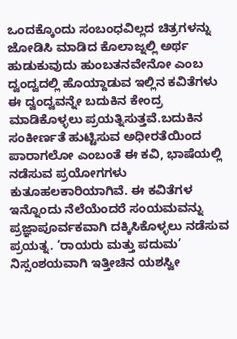ಒಂದಕ್ಕೊಂದು ಸಂಬಂಧವಿಲ್ಲದ ಚಿತ್ರಗಳನ್ನು ಜೋಡಿಸಿ ಮಾಡಿದ ಕೊಲಾಜ್ನಲ್ಲಿ ಅರ್ಥ ಹುಡುಕುವುದು ಹುಂಬತನವೇನೋ ಎಂಬ ದ್ವಂದ್ವದಲ್ಲಿ ಹೊಯ್ದಾಡುವ ಇಲ್ಲಿನ ಕವಿತೆಗಳು ಈ ದ್ವಂದ್ವವನ್ನೇ ಬದುಕಿನ ಕೇಂದ್ರ ಮಾಡಿಕೊಳ್ಳಲು ಪ್ರಯತ್ನಿಸುತ್ತವೆ.ಬದುಕಿನ ಸಂಕೀರ್ಣತೆ ಹುಟ್ಟಿಸುವ ಅಧೀರತೆಯಿಂದ ಪಾರಾಗಲೋ ಎಂಬಂತೆ ಈ ಕವಿ, ಭಾಷೆಯಲ್ಲಿ ನಡೆಸುವ ಪ್ರಯೋಗಗಳು ಕುತೂಹಲಕಾರಿಯಾಗಿವೆ. ಈ ಕವಿತೆಗಳ ಇನ್ನೊಂದು ನೆಲೆಯೆಂದರೆ ಸಂಯಮವನ್ನು ಪ್ರಜ್ಞಾಪೂರ್ವಕವಾಗಿ ದಕ್ಕಿಸಿಕೊಳ್ಳಲು ನಡೆಸುವ ಪ್ರಯತ್ನ. ‘ರಾಯರು ಮತ್ತು ಪದುಮ’ ನಿಸ್ಸಂಶಯವಾಗಿ ಇತ್ತೀಚಿನ ಯಶಸ್ವೀ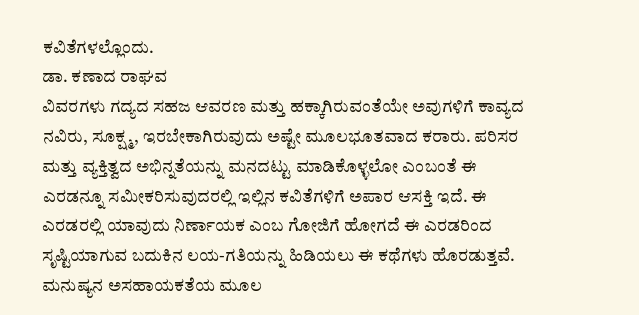ಕವಿತೆಗಳಲ್ಲೊಂದು.
ಡಾ. ಕಣಾದ ರಾಘವ
ವಿವರಗಳು ಗದ್ಯದ ಸಹಜ ಆವರಣ ಮತ್ತು ಹಕ್ಕಾಗಿರುವಂತೆಯೇ ಅವುಗಳಿಗೆ ಕಾವ್ಯದ ನವಿರು, ಸೂಕ್ಷ್ಮ, ಇರಬೇಕಾಗಿರುವುದು ಅಷ್ಟೇ ಮೂಲಭೂತವಾದ ಕರಾರು. ಪರಿಸರ ಮತ್ತು ವ್ಯಕ್ತಿತ್ವದ ಅಭಿನ್ನತೆಯನ್ನು ಮನದಟ್ಟು ಮಾಡಿಕೊಳ್ಳಲೋ ಎಂಬಂತೆ ಈ ಎರಡನ್ನೂ ಸಮೀಕರಿಸುವುದರಲ್ಲಿ ಇಲ್ಲಿನ ಕವಿತೆಗಳಿಗೆ ಅಪಾರ ಆಸಕ್ತಿ ಇದೆ. ಈ ಎರಡರಲ್ಲಿ ಯಾವುದು ನಿರ್ಣಾಯಕ ಎಂಬ ಗೋಜಿಗೆ ಹೋಗದೆ ಈ ಎರಡರಿಂದ ಸೃಷ್ಟಿಯಾಗುವ ಬದುಕಿನ ಲಯ-ಗತಿಯನ್ನು ಹಿಡಿಯಲು ಈ ಕಥೆಗಳು ಹೊರಡುತ್ತವೆ. ಮನುಷ್ಯನ ಅಸಹಾಯಕತೆಯ ಮೂಲ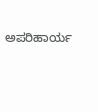ಅಪರಿಹಾರ್ಯ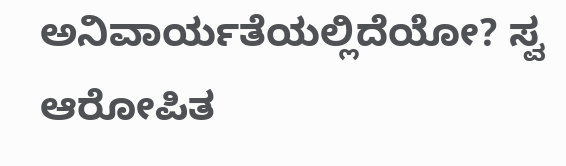ಅನಿವಾರ್ಯತೆಯಲ್ಲಿದೆಯೋ? ಸ್ವ ಆರೋಪಿತ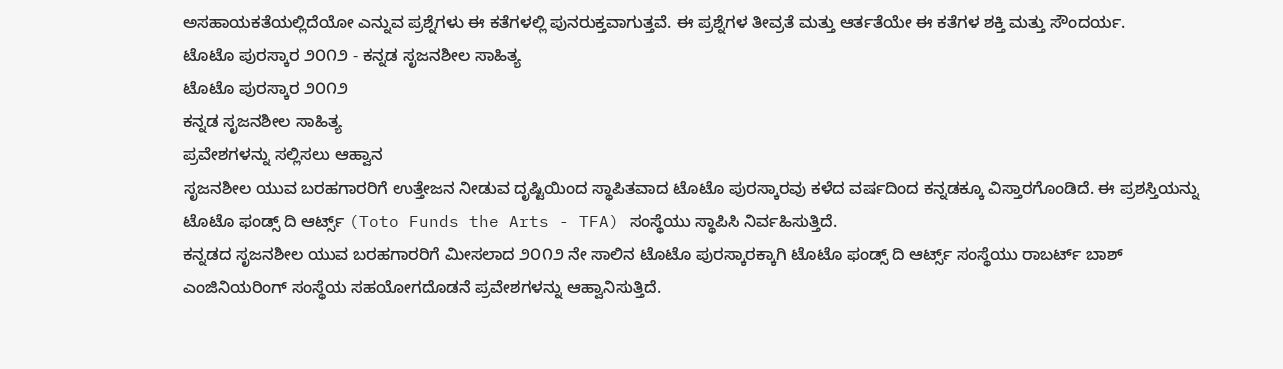ಅಸಹಾಯಕತೆಯಲ್ಲಿದೆಯೋ ಎನ್ನುವ ಪ್ರಶ್ನೆಗಳು ಈ ಕತೆಗಳಲ್ಲಿ ಪುನರುಕ್ತವಾಗುತ್ತವೆ. ಈ ಪ್ರಶ್ನೆಗಳ ತೀವ್ರತೆ ಮತ್ತು ಆರ್ತತೆಯೇ ಈ ಕತೆಗಳ ಶಕ್ತಿ ಮತ್ತು ಸೌಂದರ್ಯ.
ಟೊಟೊ ಪುರಸ್ಕಾರ ೨೦೧೨ - ಕನ್ನಡ ಸೃಜನಶೀಲ ಸಾಹಿತ್ಯ
ಟೊಟೊ ಪುರಸ್ಕಾರ ೨೦೧೨
ಕನ್ನಡ ಸೃಜನಶೀಲ ಸಾಹಿತ್ಯ
ಪ್ರವೇಶಗಳನ್ನು ಸಲ್ಲಿಸಲು ಆಹ್ವಾನ
ಸೃಜನಶೀಲ ಯುವ ಬರಹಗಾರರಿಗೆ ಉತ್ತೇಜನ ನೀಡುವ ದೃಷ್ಟಿಯಿಂದ ಸ್ಥಾಪಿತವಾದ ಟೊಟೊ ಪುರಸ್ಕಾರವು ಕಳೆದ ವರ್ಷದಿಂದ ಕನ್ನಡಕ್ಕೂ ವಿಸ್ತಾರಗೊಂಡಿದೆ. ಈ ಪ್ರಶಸ್ತಿಯನ್ನು ಟೊಟೊ ಫಂಡ್ಸ್ ದಿ ಆರ್ಟ್ಸ್ (Toto Funds the Arts - TFA) ಸಂಸ್ಥೆಯು ಸ್ಥಾಪಿಸಿ ನಿರ್ವಹಿಸುತ್ತಿದೆ.
ಕನ್ನಡದ ಸೃಜನಶೀಲ ಯುವ ಬರಹಗಾರರಿಗೆ ಮೀಸಲಾದ ೨೦೧೨ ನೇ ಸಾಲಿನ ಟೊಟೊ ಪುರಸ್ಕಾರಕ್ಕಾಗಿ ಟೊಟೊ ಫಂಡ್ಸ್ ದಿ ಆರ್ಟ್ಸ್ ಸಂಸ್ಥೆಯು ರಾಬರ್ಟ್ ಬಾಶ್ ಎಂಜಿನಿಯರಿಂಗ್ ಸಂಸ್ಥೆಯ ಸಹಯೋಗದೊಡನೆ ಪ್ರವೇಶಗಳನ್ನು ಆಹ್ವಾನಿಸುತ್ತಿದೆ.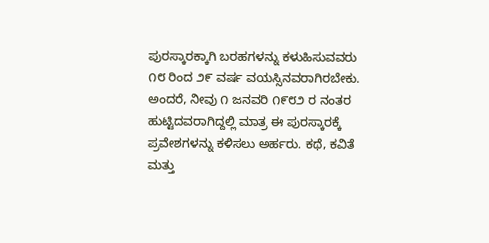ಪುರಸ್ಕಾರಕ್ಕಾಗಿ ಬರಹಗಳನ್ನು ಕಳುಹಿಸುವವರು ೧೮ ರಿಂದ ೨೯ ವರ್ಷ ವಯಸ್ಸಿನವರಾಗಿರಬೇಕು. ಅಂದರೆ, ನೀವು ೧ ಜನವರಿ ೧೯೮೨ ರ ನಂತರ ಹುಟ್ಟಿದವರಾಗಿದ್ದಲ್ಲಿ ಮಾತ್ರ ಈ ಪುರಸ್ಕಾರಕ್ಕೆ ಪ್ರವೇಶಗಳನ್ನು ಕಳಿಸಲು ಅರ್ಹರು. ಕಥೆ, ಕವಿತೆ ಮತ್ತು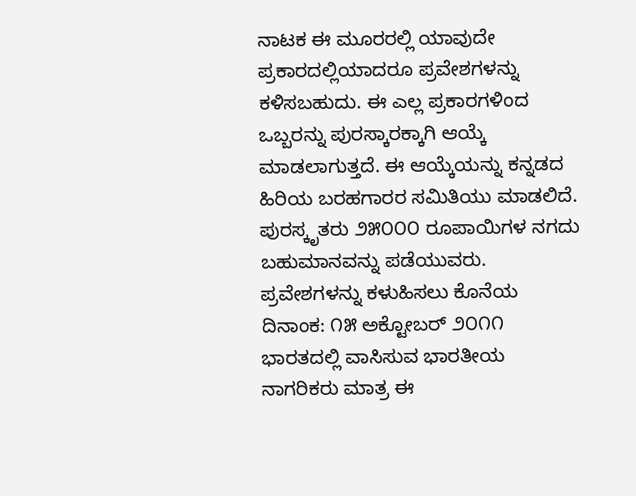ನಾಟಕ ಈ ಮೂರರಲ್ಲಿ ಯಾವುದೇ ಪ್ರಕಾರದಲ್ಲಿಯಾದರೂ ಪ್ರವೇಶಗಳನ್ನು ಕಳಿಸಬಹುದು. ಈ ಎಲ್ಲ ಪ್ರಕಾರಗಳಿಂದ ಒಬ್ಬರನ್ನು ಪುರಸ್ಕಾರಕ್ಕಾಗಿ ಆಯ್ಕೆ ಮಾಡಲಾಗುತ್ತದೆ. ಈ ಆಯ್ಕೆಯನ್ನು ಕನ್ನಡದ ಹಿರಿಯ ಬರಹಗಾರರ ಸಮಿತಿಯು ಮಾಡಲಿದೆ. ಪುರಸ್ಕೃತರು ೨೫೦೦೦ ರೂಪಾಯಿಗಳ ನಗದು ಬಹುಮಾನವನ್ನು ಪಡೆಯುವರು.
ಪ್ರವೇಶಗಳನ್ನು ಕಳುಹಿಸಲು ಕೊನೆಯ ದಿನಾಂಕ: ೧೫ ಅಕ್ಟೋಬರ್ ೨೦೧೧
ಭಾರತದಲ್ಲಿ ವಾಸಿಸುವ ಭಾರತೀಯ ನಾಗರಿಕರು ಮಾತ್ರ ಈ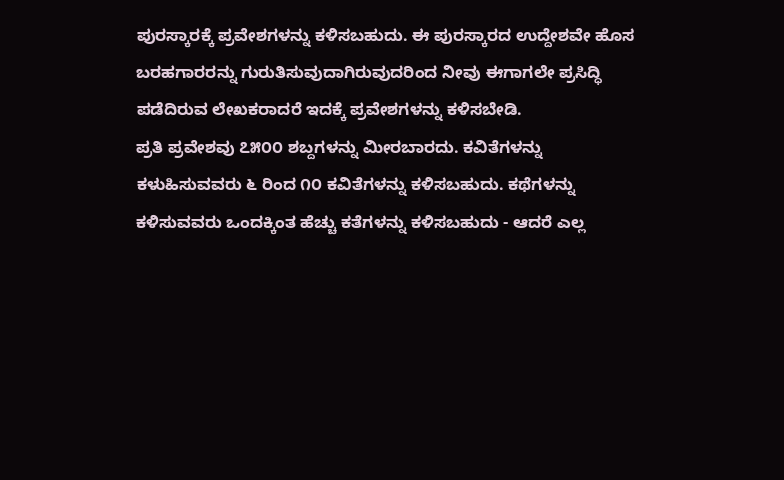ಪುರಸ್ಕಾರಕ್ಕೆ ಪ್ರವೇಶಗಳನ್ನು ಕಳಿಸಬಹುದು. ಈ ಪುರಸ್ಕಾರದ ಉದ್ದೇಶವೇ ಹೊಸ ಬರಹಗಾರರನ್ನು ಗುರುತಿಸುವುದಾಗಿರುವುದರಿಂದ ನೀವು ಈಗಾಗಲೇ ಪ್ರಸಿದ್ಧಿ ಪಡೆದಿರುವ ಲೇಖಕರಾದರೆ ಇದಕ್ಕೆ ಪ್ರವೇಶಗಳನ್ನು ಕಳಿಸಬೇಡಿ.
ಪ್ರತಿ ಪ್ರವೇಶವು ೭೫೦೦ ಶಬ್ದಗಳನ್ನು ಮೀರಬಾರದು. ಕವಿತೆಗಳನ್ನು ಕಳುಹಿಸುವವರು ೬ ರಿಂದ ೧೦ ಕವಿತೆಗಳನ್ನು ಕಳಿಸಬಹುದು. ಕಥೆಗಳನ್ನು ಕಳಿಸುವವರು ಒಂದಕ್ಕಿಂತ ಹೆಚ್ಚು ಕತೆಗಳನ್ನು ಕಳಿಸಬಹುದು - ಆದರೆ ಎಲ್ಲ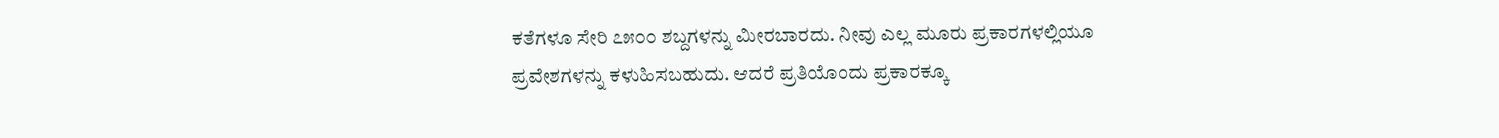ಕತೆಗಳೂ ಸೇರಿ ೭೫೦೦ ಶಬ್ದಗಳನ್ನು ಮೀರಬಾರದು. ನೀವು ಎಲ್ಲ ಮೂರು ಪ್ರಕಾರಗಳಲ್ಲಿಯೂ ಪ್ರವೇಶಗಳನ್ನು ಕಳುಹಿಸಬಹುದು. ಆದರೆ ಪ್ರತಿಯೊಂದು ಪ್ರಕಾರಕ್ಕೂ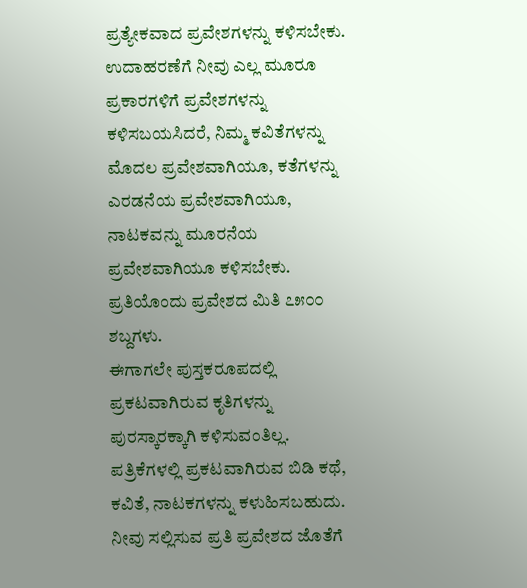ಪ್ರತ್ಯೇಕವಾದ ಪ್ರವೇಶಗಳನ್ನು ಕಳಿಸಬೇಕು. ಉದಾಹರಣೆಗೆ ನೀವು ಎಲ್ಲ ಮೂರೂ ಪ್ರಕಾರಗಳಿಗೆ ಪ್ರವೇಶಗಳನ್ನು ಕಳಿಸಬಯಸಿದರೆ, ನಿಮ್ಮ ಕವಿತೆಗಳನ್ನು ಮೊದಲ ಪ್ರವೇಶವಾಗಿಯೂ, ಕತೆಗಳನ್ನು ಎರಡನೆಯ ಪ್ರವೇಶವಾಗಿಯೂ, ನಾಟಕವನ್ನು ಮೂರನೆಯ ಪ್ರವೇಶವಾಗಿಯೂ ಕಳಿಸಬೇಕು. ಪ್ರತಿಯೊಂದು ಪ್ರವೇಶದ ಮಿತಿ ೭೫೦೦ ಶಬ್ದಗಳು.
ಈಗಾಗಲೇ ಪುಸ್ತಕರೂಪದಲ್ಲಿ ಪ್ರಕಟವಾಗಿರುವ ಕೃತಿಗಳನ್ನು ಪುರಸ್ಕಾರಕ್ಕಾಗಿ ಕಳಿಸುವಂತಿಲ್ಲ. ಪತ್ರಿಕೆಗಳಲ್ಲಿ ಪ್ರಕಟವಾಗಿರುವ ಬಿಡಿ ಕಥೆ, ಕವಿತೆ, ನಾಟಕಗಳನ್ನು ಕಳುಹಿಸಬಹುದು.
ನೀವು ಸಲ್ಲಿಸುವ ಪ್ರತಿ ಪ್ರವೇಶದ ಜೊತೆಗೆ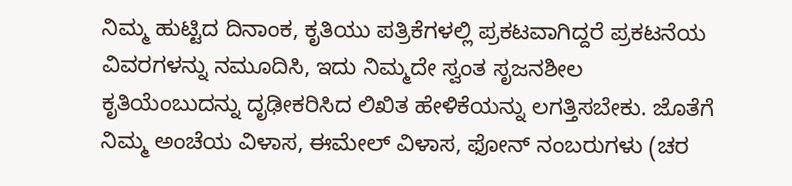ನಿಮ್ಮ ಹುಟ್ಟಿದ ದಿನಾಂಕ, ಕೃತಿಯು ಪತ್ರಿಕೆಗಳಲ್ಲಿ ಪ್ರಕಟವಾಗಿದ್ದರೆ ಪ್ರಕಟನೆಯ ವಿವರಗಳನ್ನು ನಮೂದಿಸಿ, ಇದು ನಿಮ್ಮದೇ ಸ್ವಂತ ಸೃಜನಶೀಲ ಕೃತಿಯೆಂಬುದನ್ನು ದೃಢೀಕರಿಸಿದ ಲಿಖಿತ ಹೇಳಿಕೆಯನ್ನು ಲಗತ್ತಿಸಬೇಕು. ಜೊತೆಗೆ ನಿಮ್ಮ ಅಂಚೆಯ ವಿಳಾಸ, ಈಮೇಲ್ ವಿಳಾಸ, ಫೋನ್ ನಂಬರುಗಳು (ಚರ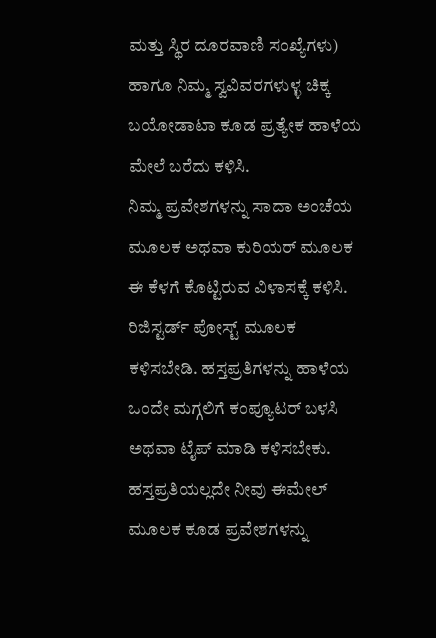ಮತ್ತು ಸ್ಥಿರ ದೂರವಾಣಿ ಸಂಖ್ಯೆಗಳು) ಹಾಗೂ ನಿಮ್ಮ ಸ್ವವಿವರಗಳುಳ್ಳ ಚಿಕ್ಕ ಬಯೋಡಾಟಾ ಕೂಡ ಪ್ರತ್ಯೇಕ ಹಾಳೆಯ ಮೇಲೆ ಬರೆದು ಕಳಿಸಿ.
ನಿಮ್ಮ ಪ್ರವೇಶಗಳನ್ನು ಸಾದಾ ಅಂಚೆಯ ಮೂಲಕ ಅಥವಾ ಕುರಿಯರ್ ಮೂಲಕ ಈ ಕೆಳಗೆ ಕೊಟ್ಟಿರುವ ವಿಳಾಸಕ್ಕೆ ಕಳಿಸಿ. ರಿಜಿಸ್ಟರ್ಡ್ ಪೋಸ್ಟ್ ಮೂಲಕ ಕಳಿಸಬೇಡಿ. ಹಸ್ತಪ್ರತಿಗಳನ್ನು ಹಾಳೆಯ ಒಂದೇ ಮಗ್ಗಲಿಗೆ ಕಂಪ್ಯೂಟರ್ ಬಳಸಿ ಅಥವಾ ಟೈಪ್ ಮಾಡಿ ಕಳಿಸಬೇಕು. ಹಸ್ತಪ್ರತಿಯಲ್ಲದೇ ನೀವು ಈಮೇಲ್ ಮೂಲಕ ಕೂಡ ಪ್ರವೇಶಗಳನ್ನು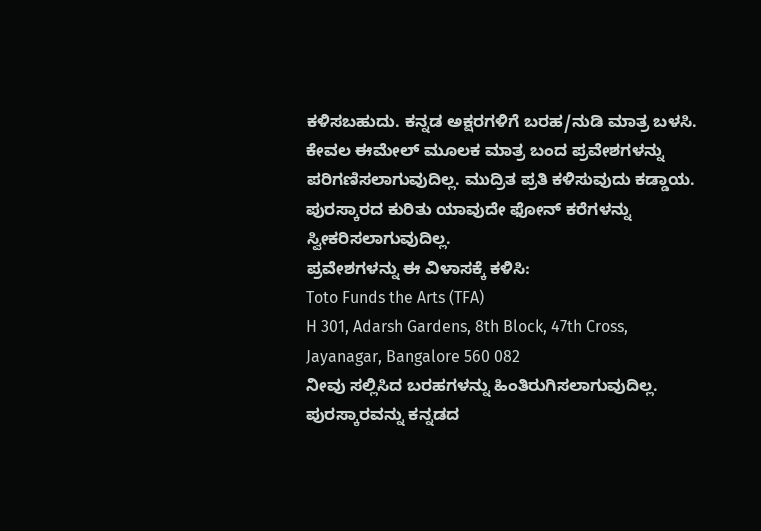ಕಳಿಸಬಹುದು. ಕನ್ನಡ ಅಕ್ಷರಗಳಿಗೆ ಬರಹ/ನುಡಿ ಮಾತ್ರ ಬಳಸಿ. ಕೇವಲ ಈಮೇಲ್ ಮೂಲಕ ಮಾತ್ರ ಬಂದ ಪ್ರವೇಶಗಳನ್ನು ಪರಿಗಣಿಸಲಾಗುವುದಿಲ್ಲ. ಮುದ್ರಿತ ಪ್ರತಿ ಕಳಿಸುವುದು ಕಡ್ಡಾಯ. ಪುರಸ್ಕಾರದ ಕುರಿತು ಯಾವುದೇ ಫೋನ್ ಕರೆಗಳನ್ನು ಸ್ವೀಕರಿಸಲಾಗುವುದಿಲ್ಲ.
ಪ್ರವೇಶಗಳನ್ನು ಈ ವಿಳಾಸಕ್ಕೆ ಕಳಿಸಿ:
Toto Funds the Arts (TFA)
H 301, Adarsh Gardens, 8th Block, 47th Cross,
Jayanagar, Bangalore 560 082
ನೀವು ಸಲ್ಲಿಸಿದ ಬರಹಗಳನ್ನು ಹಿಂತಿರುಗಿಸಲಾಗುವುದಿಲ್ಲ. ಪುರಸ್ಕಾರವನ್ನು ಕನ್ನಡದ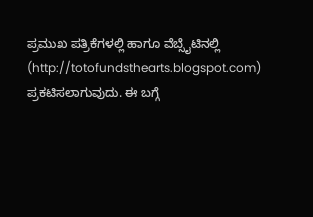ಪ್ರಮುಖ ಪತ್ರಿಕೆಗಳಲ್ಲಿ ಹಾಗೂ ವೆಬ್ಸೈಟಿನಲ್ಲಿ (http://totofundsthearts.blogspot.com) ಪ್ರಕಟಿಸಲಾಗುವುದು. ಈ ಬಗ್ಗೆ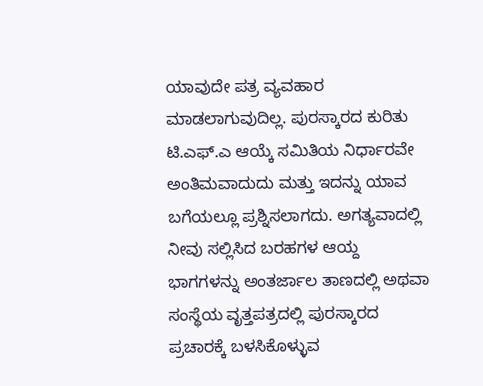ಯಾವುದೇ ಪತ್ರ ವ್ಯವಹಾರ ಮಾಡಲಾಗುವುದಿಲ್ಲ. ಪುರಸ್ಕಾರದ ಕುರಿತು ಟಿ.ಎಫ್.ಎ ಆಯ್ಕೆ ಸಮಿತಿಯ ನಿರ್ಧಾರವೇ ಅಂತಿಮವಾದುದು ಮತ್ತು ಇದನ್ನು ಯಾವ ಬಗೆಯಲ್ಲೂ ಪ್ರಶ್ನಿಸಲಾಗದು. ಅಗತ್ಯವಾದಲ್ಲಿ ನೀವು ಸಲ್ಲಿಸಿದ ಬರಹಗಳ ಆಯ್ದ ಭಾಗಗಳನ್ನು ಅಂತರ್ಜಾಲ ತಾಣದಲ್ಲಿ ಅಥವಾ ಸಂಸ್ಥೆಯ ವೃತ್ತಪತ್ರದಲ್ಲಿ ಪುರಸ್ಕಾರದ ಪ್ರಚಾರಕ್ಕೆ ಬಳಸಿಕೊಳ್ಳುವ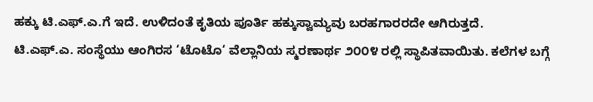ಹಕ್ಕು ಟಿ.ಎಫ್.ಎ.ಗೆ ಇದೆ. ಉಳಿದಂತೆ ಕೃತಿಯ ಪೂರ್ತಿ ಹಕ್ಕುಸ್ವಾಮ್ಯವು ಬರಹಗಾರರದೇ ಆಗಿರುತ್ತದೆ.
ಟಿ.ಎಫ್.ಎ. ಸಂಸ್ಥೆಯು ಆಂಗಿರಸ ‘ಟೊಟೊ‘ ವೆಲ್ಲಾನಿಯ ಸ್ಮರಣಾರ್ಥ ೨೦೦೪ ರಲ್ಲಿ ಸ್ಥಾಪಿತವಾಯಿತು. ಕಲೆಗಳ ಬಗ್ಗೆ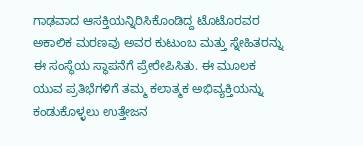ಗಾಢವಾದ ಆಸಕ್ತಿಯನ್ನಿರಿಸಿಕೊಂಡಿದ್ದ ಟೊಟೊರವರ ಅಕಾಲಿಕ ಮರಣವು ಅವರ ಕುಟುಂಬ ಮತ್ತು ಸ್ನೇಹಿತರನ್ನು ಈ ಸಂಸ್ಥೆಯ ಸ್ಥಾಪನೆಗೆ ಪ್ರೇರೇಪಿಸಿತು. ಈ ಮೂಲಕ ಯುವ ಪ್ರತಿಭೆಗಳಿಗೆ ತಮ್ಮ ಕಲಾತ್ಮಕ ಅಭಿವ್ಯಕ್ತಿಯನ್ನು ಕಂಡುಕೊಳ್ಳಲು ಉತ್ತೇಜನ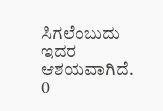ಸಿಗಲೆಂಬುದು ಇದರ ಆಶಯವಾಗಿದೆ.
0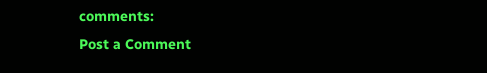comments:
Post a Comment